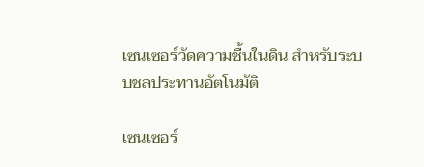เซนเซอร์วัดความชื้นในดิน สำหรับระบบชลประทานอัตโนมัติ

เซนเซอร์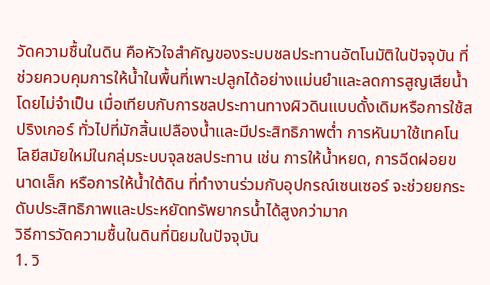วัดความชื้นในดิน คือหัวใจสำคัญของระบบชลประทานอัตโนมัติในปัจจุบัน ที่ช่วยควบคุมการให้น้ำในพื้นที่เพาะปลูกได้อย่างแม่นยำและลดการสูญเสียน้ำโดยไม่จำเป็น เมื่อเทียบกับการชลประทานทางผิวดินแบบดั้งเดิมหรือการใช้สปริงเกอร์ ทั่วไปที่มักสิ้นเปลืองน้ำและมีประสิทธิภาพต่ำ การหันมาใช้เทคโนโลยีสมัยใหม่ในกลุ่มระบบจุลชลประทาน เช่น การให้น้ำหยด, การฉีดฝอยขนาดเล็ก หรือการให้น้ำใต้ดิน ที่ทำงานร่วมกับอุปกรณ์เซนเซอร์ จะช่วยยกระดับประสิทธิภาพและประหยัดทรัพยากรน้ำได้สูงกว่ามาก
วิธีการวัดความชื้นในดินที่นิยมในปัจจุบัน
1. วิ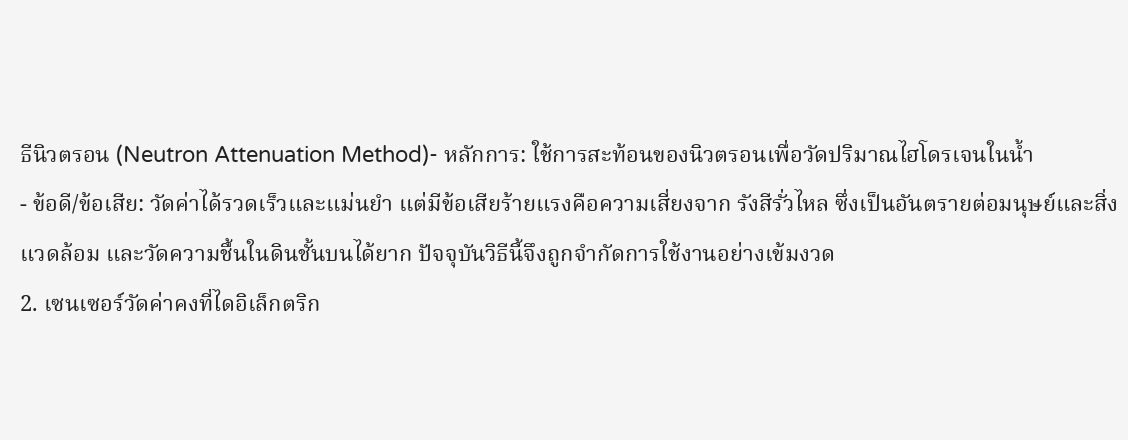ธีนิวตรอน (Neutron Attenuation Method)- หลักการ: ใช้การสะท้อนของนิวตรอนเพื่อวัดปริมาณไฮโดรเจนในน้ำ
- ข้อดี/ข้อเสีย: วัดค่าได้รวดเร็วและแม่นยำ แต่มีข้อเสียร้ายแรงคือความเสี่ยงจาก รังสีรั่วไหล ซึ่งเป็นอันตรายต่อมนุษย์และสิ่งแวดล้อม และวัดความชื้นในดินชั้นบนได้ยาก ปัจจุบันวิธีนี้จึงถูกจำกัดการใช้งานอย่างเข้มงวด
2. เซนเซอร์วัดค่าคงที่ไดอิเล็กตริก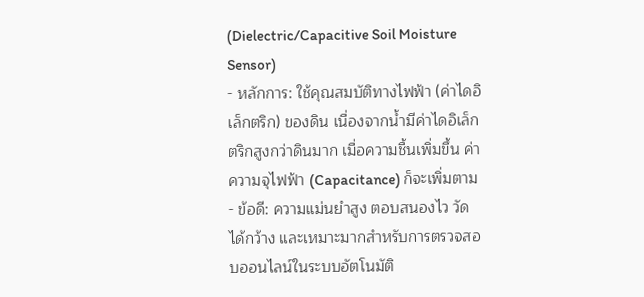(Dielectric/Capacitive Soil Moisture Sensor)
- หลักการ: ใช้คุณสมบัติทางไฟฟ้า (ค่าไดอิเล็กตริก) ของดิน เนื่องจากน้ำมีค่าไดอิเล็กตริกสูงกว่าดินมาก เมื่อความชื้นเพิ่มขึ้น ค่าความจุไฟฟ้า (Capacitance) ก็จะเพิ่มตาม
- ข้อดี: ความแม่นยำสูง ตอบสนองไว วัดได้กว้าง และเหมาะมากสำหรับการตรวจสอบออนไลน์ในระบบอัตโนมัติ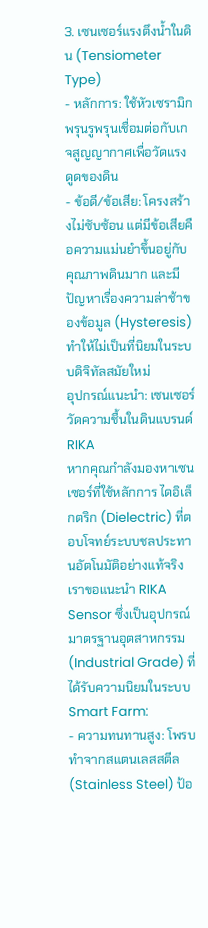3. เซนเซอร์แรงตึงน้ำในดิน (Tensiometer Type)
- หลักการ: ใช้หัวเซรามิกพรุนรูพรุนเชื่อมต่อกับเกจสูญญากาศเพื่อวัดแรงดูดของดิน
- ข้อดี/ข้อเสีย: โครงสร้างไม่ซับซ้อน แต่มีข้อเสียคือความแม่นยำขึ้นอยู่กับคุณภาพดินมาก และมีปัญหาเรื่องความล่าช้าของข้อมูล (Hysteresis) ทำให้ไม่เป็นที่นิยมในระบบดิจิทัลสมัยใหม่
อุปกรณ์แนะนำ: เซนเซอร์วัดความชื้นในดินแบรนด์ RIKA
หากคุณกำลังมองหาเซนเซอร์ที่ใช้หลักการ ไดอิเล็กตริก (Dielectric) ที่ตอบโจทย์ระบบชลประทานอัตโนมัติอย่างแท้จริง เราขอแนะนำ RIKA Sensor ซึ่งเป็นอุปกรณ์มาตรฐานอุตสาหกรรม (Industrial Grade) ที่ได้รับความนิยมในระบบ Smart Farm:
- ความทนทานสูง: โพรบทำจากสแตนเลสสตีล (Stainless Steel) ป้อ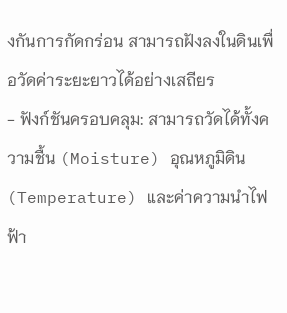งกันการกัดกร่อน สามารถฝังลงในดินเพื่อวัดค่าระยะยาวได้อย่างเสถียร
- ฟังก์ชันครอบคลุม: สามารถวัดได้ทั้งความชื้น (Moisture) อุณหภูมิดิน (Temperature) และค่าความนำไฟฟ้า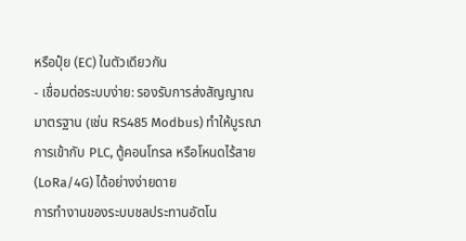หรือปุ๋ย (EC) ในตัวเดียวกัน
- เชื่อมต่อระบบง่าย: รองรับการส่งสัญญาณมาตรฐาน (เช่น RS485 Modbus) ทำให้บูรณาการเข้ากับ PLC, ตู้คอนโทรล หรือโหนดไร้สาย (LoRa/4G) ได้อย่างง่ายดาย
การทำงานของระบบชลประทานอัตโน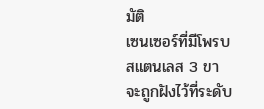มัติ
เซนเซอร์ที่มีโพรบสแตนเลส 3 ขา จะถูกฝังไว้ที่ระดับ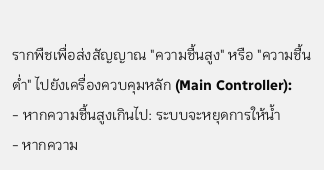รากพืชเพื่อส่งสัญญาณ "ความชื้นสูง" หรือ "ความชื้นต่ำ" ไปยังเครื่องควบคุมหลัก (Main Controller):
- หากความชื้นสูงเกินไป: ระบบจะหยุดการให้น้ำ
- หากความ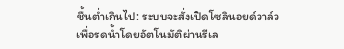ชื้นต่ำเกินไป: ระบบจะสั่งเปิดโซลินอยด์วาล์วเพื่อรดน้ำโดยอัตโนมัติผ่านรีเล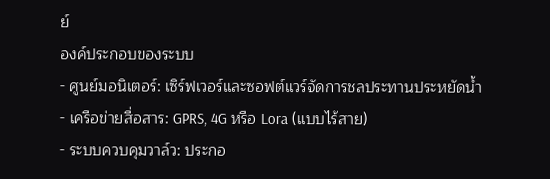ย์
องค์ประกอบของระบบ
- ศูนย์มอนิเตอร์: เซิร์ฟเวอร์และซอฟต์แวร์จัดการชลประทานประหยัดน้ำ
- เครือข่ายสื่อสาร: GPRS, 4G หรือ Lora (แบบไร้สาย)
- ระบบควบคุมวาล์ว: ประกอ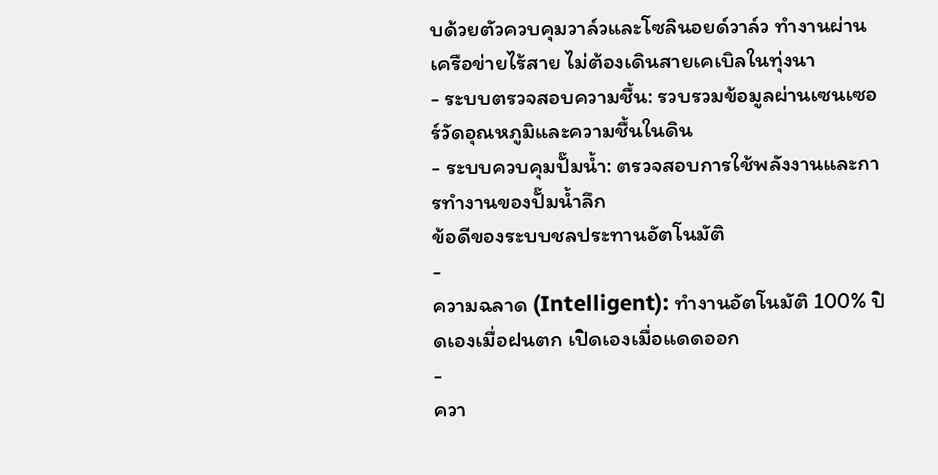บด้วยตัวควบคุมวาล์วและโซลินอยด์วาล์ว ทำงานผ่านเครือข่ายไร้สาย ไม่ต้องเดินสายเคเบิลในทุ่งนา
- ระบบตรวจสอบความชื้น: รวบรวมข้อมูลผ่านเซนเซอร์วัดอุณหภูมิและความชื้นในดิน
- ระบบควบคุมปั๊มน้ำ: ตรวจสอบการใช้พลังงานและการทำงานของปั๊มน้ำลึก
ข้อดีของระบบชลประทานอัตโนมัติ
-
ความฉลาด (Intelligent): ทำงานอัตโนมัติ 100% ปิดเองเมื่อฝนตก เปิดเองเมื่อแดดออก
-
ควา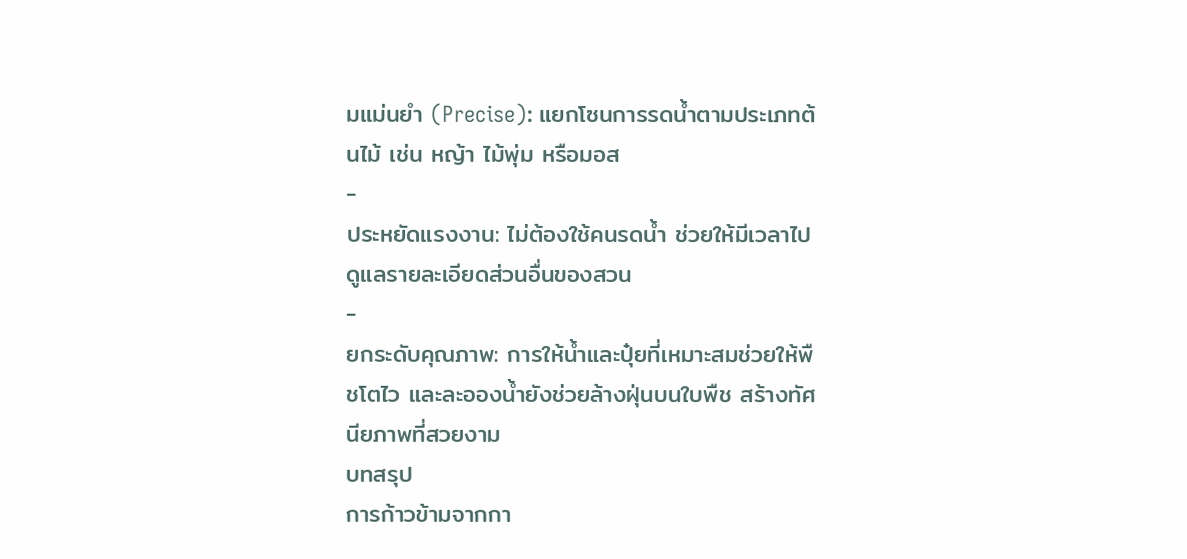มแม่นยำ (Precise): แยกโซนการรดน้ำตามประเภทต้นไม้ เช่น หญ้า ไม้พุ่ม หรือมอส
-
ประหยัดแรงงาน: ไม่ต้องใช้คนรดน้ำ ช่วยให้มีเวลาไปดูแลรายละเอียดส่วนอื่นของสวน
-
ยกระดับคุณภาพ: การให้น้ำและปุ๋ยที่เหมาะสมช่วยให้พืชโตไว และละอองน้ำยังช่วยล้างฝุ่นบนใบพืช สร้างทัศนียภาพที่สวยงาม
บทสรุป
การก้าวข้ามจากกา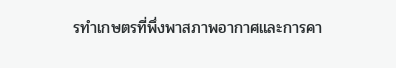รทำเกษตรที่พึ่งพาสภาพอากาศและการคา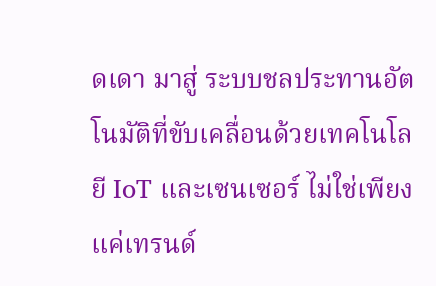ดเดา มาสู่ ระบบชลประทานอัตโนมัติที่ขับเคลื่อนด้วยเทคโนโลยี IoT และเซนเซอร์ ไม่ใช่เพียงแค่เทรนด์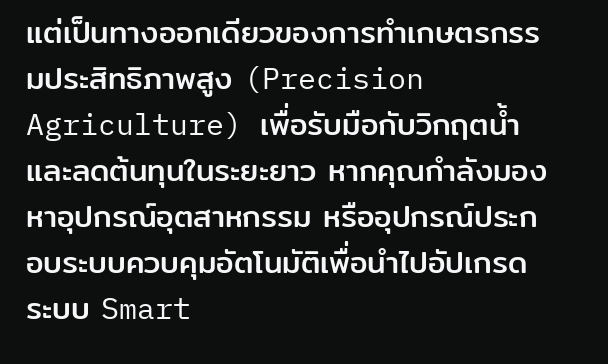แต่เป็นทางออกเดียวของการทำเกษตรกรรมประสิทธิภาพสูง (Precision Agriculture) เพื่อรับมือกับวิกฤตน้ำและลดต้นทุนในระยะยาว หากคุณกำลังมองหาอุปกรณ์อุตสาหกรรม หรืออุปกรณ์ประกอบระบบควบคุมอัตโนมัติเพื่อนำไปอัปเกรดระบบ Smart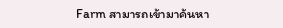Farm สามารถเข้ามาค้นหา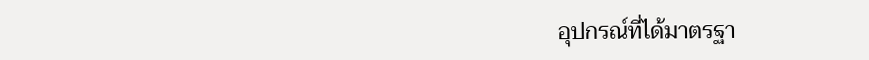อุปกรณ์ที่ได้มาตรฐา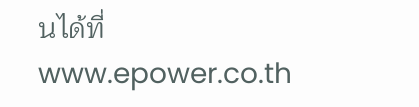นได้ที่ www.epower.co.th